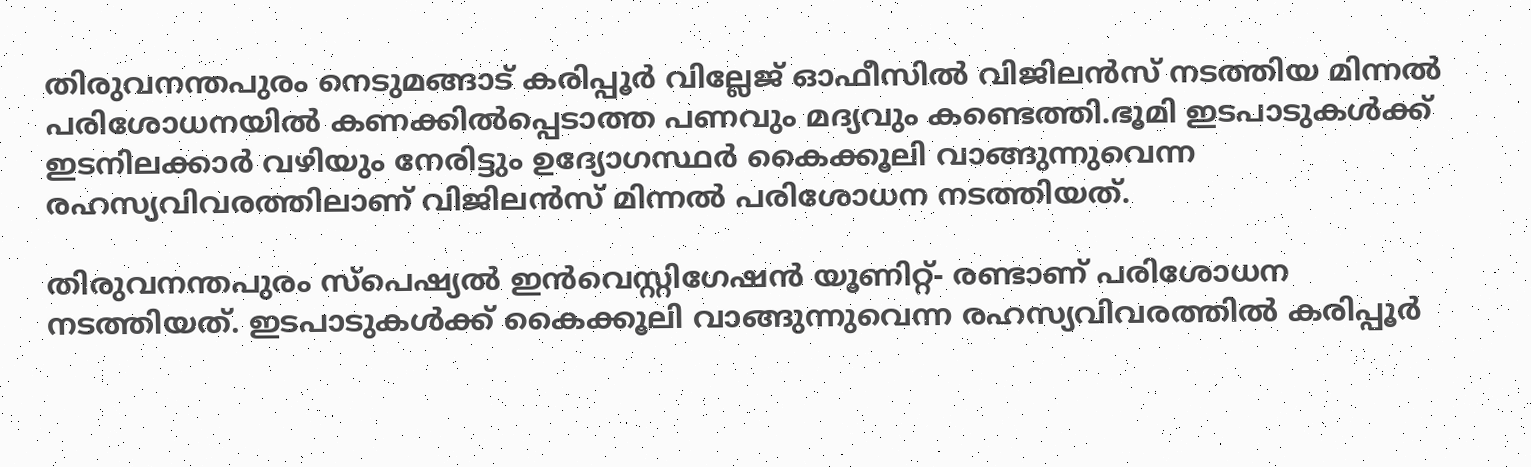തിരുവനന്തപുരം നെടുമങ്ങാട് കരിപ്പൂർ വില്ലേജ് ഓഫീസില്‍ വിജിലൻസ് നടത്തിയ മിന്നല്‍ പരിശോധനയില്‍ കണക്കില്‍പ്പെടാത്ത പണവും മദ്യവും കണ്ടെത്തി.ഭൂമി ഇടപാടുകള്‍ക്ക് ഇടനിലക്കാർ വഴിയും നേരിട്ടും ഉദ്യോഗസ്ഥർ കൈക്കൂലി വാങ്ങുന്നുവെന്ന രഹസ്യവിവരത്തിലാണ് വിജിലൻസ് മിന്നല്‍ പരിശോധന നടത്തിയത്.

തിരുവനന്തപുരം സ്പെഷ്യല്‍ ഇൻവെസ്റ്റിഗേഷൻ യൂണിറ്റ്- രണ്ടാണ് പരിശോധന നടത്തിയത്. ഇടപാടുകള്‍ക്ക് കൈക്കൂലി വാങ്ങുന്നുവെന്ന രഹസ്യവിവരത്തില്‍ കരിപ്പൂർ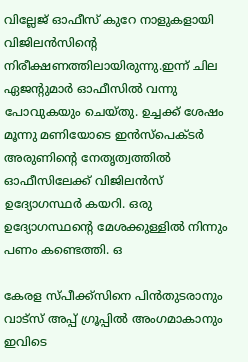വില്ലേജ് ഓഫീസ് കുറേ നാളുകളായി വിജിലൻസിന്‍റെ നിരീക്ഷണത്തിലായിരുന്നു.ഇന്ന് ചില ഏജന്‍റുമാർ ഓഫീസില്‍ വന്നു പോവുകയും ചെയ്തു. ഉച്ചക്ക് ശേഷം മൂന്നു മണിയോടെ ഇൻസ്പെക്ടർ അരുണിന്‍റെ നേതൃത്വത്തില്‍ ഓഫീസിലേക്ക് വിജിലൻസ് ഉദ്യോഗസ്ഥർ കയറി. ഒരു ഉദ്യോഗസ്ഥന്‍റെ മേശക്കുള്ളില്‍ നിന്നും പണം കണ്ടെത്തി. ഒ

കേരള സ്പീക്ക്സിനെ പിൻതുടരാനും വാട്സ് അപ്പ് ഗ്രൂപ്പിൽ അംഗമാകാനും ഇവിടെ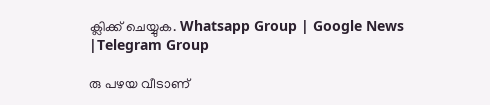ക്ലിക്ക് ചെയ്യുക. Whatsapp Group | Google News |Telegram Group

രു പഴയ വീടാണ്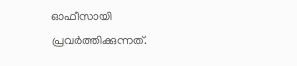ഓഫീസായി പ്രവർത്തിക്കുന്നത്.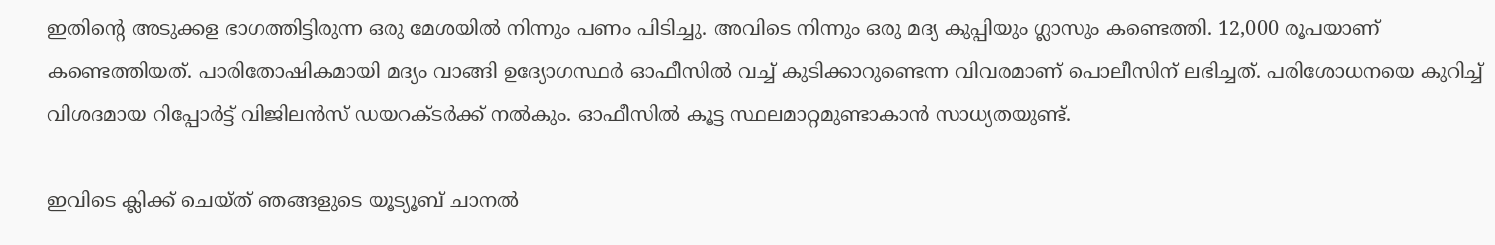ഇതിന്‍റെ അടുക്കള ഭാഗത്തിട്ടിരുന്ന ഒരു മേശയില്‍ നിന്നും പണം പിടിച്ചു. അവിടെ നിന്നും ഒരു മദ്യ കുപ്പിയും ഗ്ലാസും കണ്ടെത്തി. 12,000 രൂപയാണ് കണ്ടെത്തിയത്. പാരിതോഷികമായി മദ്യം വാങ്ങി ഉദ്യോഗസ്ഥർ ഓഫീസില്‍ വച്ച്‌ കുടിക്കാറുണ്ടെന്ന വിവരമാണ് പൊലീസിന് ലഭിച്ചത്. പരിശോധനയെ കുറിച്ച്‌ വിശദമായ റിപ്പോർട്ട് വിജിലൻസ് ഡയറക്ടർക്ക് നല്‍കും. ഓഫീസില്‍ കൂട്ട സ്ഥലമാറ്റമുണ്ടാകാൻ സാധ്യതയുണ്ട്.

ഇവിടെ ക്ലിക്ക് ചെയ്ത് ഞങ്ങളുടെ യൂട്യൂബ് ചാനൽ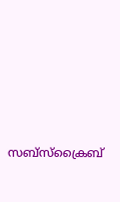സബ്സ്ക്രൈബ്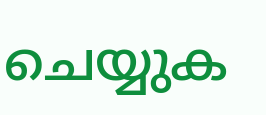ചെയ്യുക